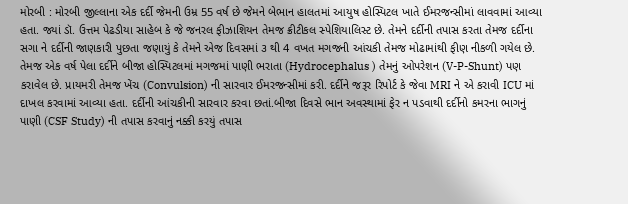મોરબી : મોરબી જીલ્લાના એક દર્દી જેમની ઉમ્ર 55 વર્ષ છે જેમને બેભાન હાલતમાં આયુષ હોસ્પિટલ ખાતે ઈમરજન્સીમાં લાવવામાં આવ્યા હતા. જ્યાં ડૉ. ઉત્તમ પેઢડીયા સાહેબ કે જે જનરલ ફીઝાશિયન તેમજ ક્રીટીકલ સ્પેશિયાલિસ્ટ છે. તેમને દર્દીની તપાસ કરતા તેમજ દર્દીના સગા ને દર્દીની જાણકારી પુછતા જણાયું કે તેમને એજ દિવસમાં ૩ થી 4 વખત મગજની આંચકી તેમજ મોઢામાંથી ફીણ નીકળી ગયેલ છે. તેમજ એક વર્ષ પેલા દર્દીને બીજા હોસ્પિટલમાં મગજમાં પાણી ભરાતા (Hydrocephalus ) તેમનું ઓપરેશન (V-P-Shunt) પણ કરાવેલ છે. પ્રાયમરી તેમજ ખેંચ (Convulsion) ની સારવાર ઈમરજન્સીમાં કરી. દર્દીને જરૂર રિપોર્ટ કે જેવા MRI ને એ કરાવી ICU માં દાખલ કરવામાં આવ્યા હતા. દર્દીની આંચકીની સારવાર કરવા છતાં.બીજા દિવસે ભાન અવસ્થામાં ફેર ન પડવાથી દર્દીનો કમરના ભાગનું પાણી (CSF Study) ની તપાસ કરવાનું નક્કી કરયું તપાસ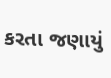કરતા જણાયું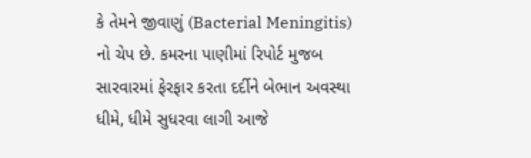કે તેમને જીવાણું (Bacterial Meningitis) નો ચેપ છે. કમરના પાણીમાં રિપોર્ટ મુજબ સારવારમાં ફેરફાર કરતા દર્દીને બેભાન અવસ્થા ધીમે, ધીમે સુધરવા લાગી આજે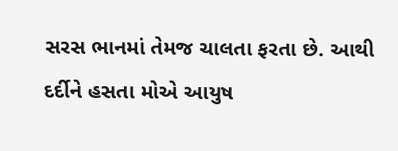સરસ ભાનમાં તેમજ ચાલતા ફરતા છે. આથી દર્દીને હસતા મોએ આયુષ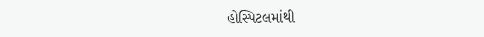હોસ્પિટલમાંથી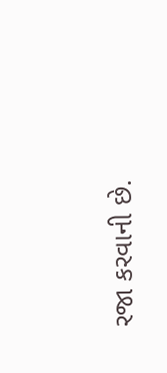રજા કરવાની છે.